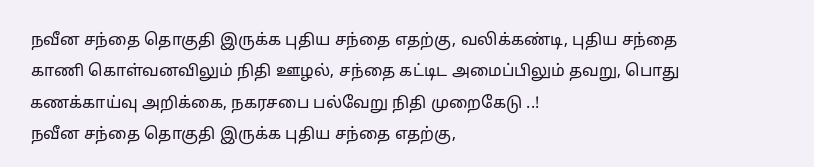நவீன சந்தை தொகுதி இருக்க புதிய சந்தை எதற்கு, வலிக்கண்டி, புதிய சந்தை காணி கொள்வனவிலும் நிதி ஊழல், சந்தை கட்டிட அமைப்பிலும் தவறு, பொது கணக்காய்வு அறிக்கை, நகரசபை பல்வேறு நிதி முறைகேடு ..!
நவீன சந்தை தொகுதி இருக்க புதிய சந்தை எதற்கு,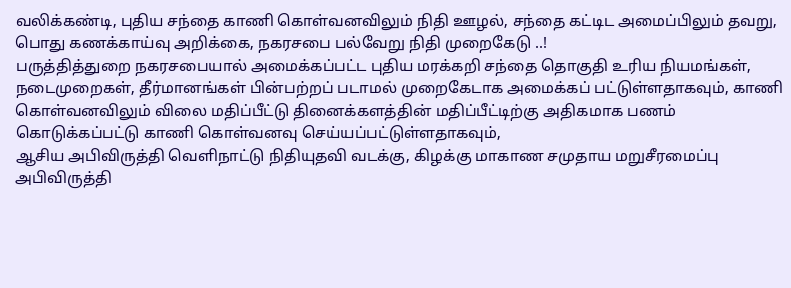வலிக்கண்டி, புதிய சந்தை காணி கொள்வனவிலும் நிதி ஊழல், சந்தை கட்டிட அமைப்பிலும் தவறு, பொது கணக்காய்வு அறிக்கை, நகரசபை பல்வேறு நிதி முறைகேடு ..!
பருத்தித்துறை நகரசபையால் அமைக்கப்பட்ட புதிய மரக்கறி சந்தை தொகுதி உரிய நியமங்கள், நடைமுறைகள், தீர்மானங்கள் பின்பற்றப் படாமல் முறைகேடாக அமைக்கப் பட்டுள்ளதாகவும், காணி கொள்வனவிலும் விலை மதிப்பீட்டு தினைக்களத்தின் மதிப்பீட்டிற்கு அதிகமாக பணம் கொடுக்கப்பட்டு காணி கொள்வனவு செய்யப்பட்டுள்ளதாகவும்,
ஆசிய அபிவிருத்தி வெளிநாட்டு நிதியுதவி வடக்கு, கிழக்கு மாகாண சமுதாய மறுசீரமைப்பு அபிவிருத்தி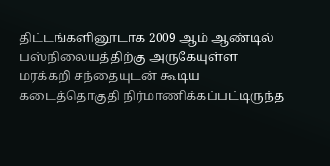திட்டங்களினூடாக 2009 ஆம் ஆண்டில் பஸ்நிலையத்திற்கு அருகேயுள்ள மரக்கறி சந்தையுடன் கூடிய கடைத்தொகுதி நிர்மாணிக்கப்பட்டிருந்த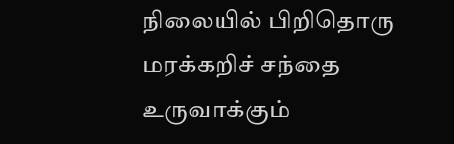நிலையில் பிறிதொரு மரக்கறிச் சந்தை உருவாக்கும்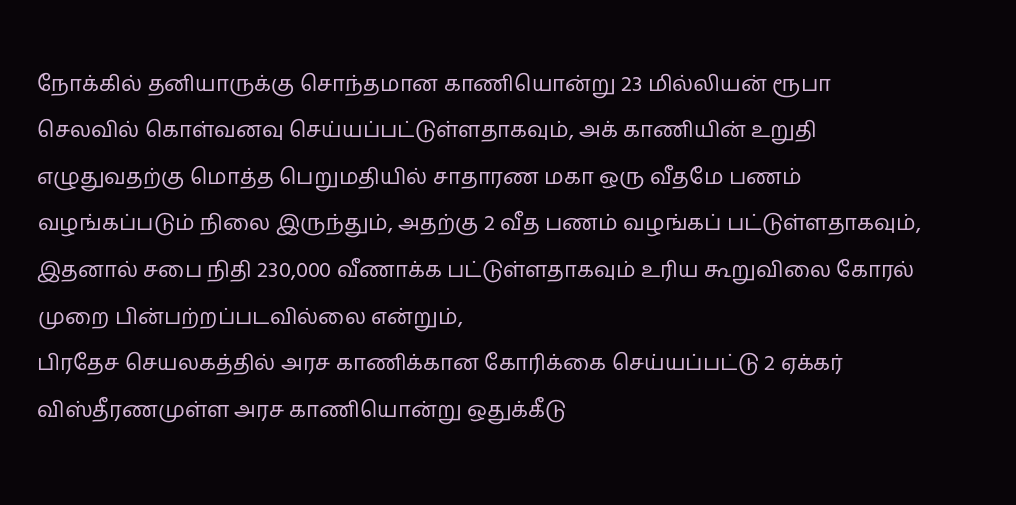நோக்கில் தனியாருக்கு சொந்தமான காணியொன்று 23 மில்லியன் ரூபா செலவில் கொள்வனவு செய்யப்பட்டுள்ளதாகவும், அக் காணியின் உறுதி எழுதுவதற்கு மொத்த பெறுமதியில் சாதாரண மகா ஒரு வீதமே பணம் வழங்கப்படும் நிலை இருந்தும், அதற்கு 2 வீத பணம் வழங்கப் பட்டுள்ளதாகவும், இதனால் சபை நிதி 230,000 வீணாக்க பட்டுள்ளதாகவும் உரிய கூறுவிலை கோரல் முறை பின்பற்றப்படவில்லை என்றும்,
பிரதேச செயலகத்தில் அரச காணிக்கான கோரிக்கை செய்யப்பட்டு 2 ஏக்கர் விஸ்தீரணமுள்ள அரச காணியொன்று ஒதுக்கீடு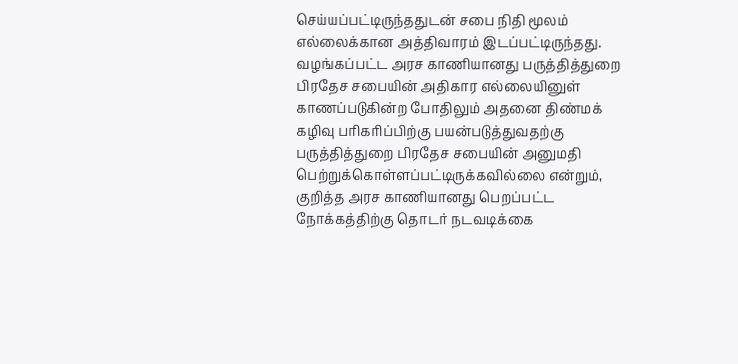செய்யப்பட்டிருந்ததுடன் சபை நிதி மூலம் எல்லைக்கான அத்திவாரம் இடப்பட்டிருந்தது. வழங்கப்பட்ட அரச காணியானது பருத்தித்துறை பிரதேச சபையின் அதிகார எல்லையினுள் காணப்படுகின்ற போதிலும் அதனை திண்மக் கழிவு பரிகரிப்பிற்கு பயன்படுத்துவதற்கு பருத்தித்துறை பிரதேச சபையின் அனுமதி பெற்றுக்கொள்ளப்பட்டிருக்கவில்லை என்றும்,
குறித்த அரச காணியானது பெறப்பட்ட நோக்கத்திற்கு தொடர் நடவடிக்கை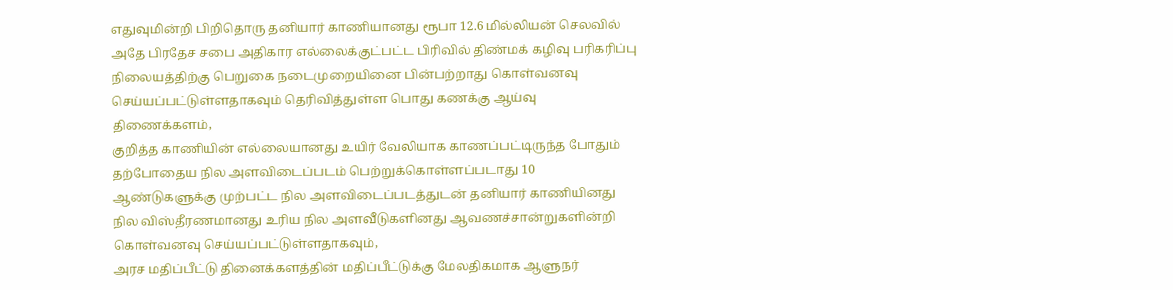எதுவுமின்றி பிறிதொரு தனியார் காணியானது ரூபா 12.6 மில்லியன் செலவில் அதே பிரதேச சபை அதிகார எல்லைக்குட்பட்ட பிரிவில் திண்மக் கழிவு பரிகரிப்பு நிலையத்திற்கு பெறுகை நடைமுறையினை பின்பற்றாது கொள்வனவு செய்யப்பட்டுள்ளதாகவும் தெரிவித்துள்ள பொது கணக்கு ஆய்வு திணைக்களம்,
குறித்த காணியின் எல்லையானது உயிர் வேலியாக காணப்பட்டிருந்த போதும் தற்போதைய நில அளவிடைப்படம் பெற்றுக்கொள்ளப்படாது 10 ஆண்டுகளுக்கு முற்பட்ட நில அளவிடைப்படத்துடன் தனியார் காணியினது நில விஸ்தீரணமானது உரிய நில அளவீடுகளினது ஆவணச்சான்றுகளின்றி கொள்வனவு செய்யப்பட்டுள்ளதாகவும்,
அரச மதிப்பீட்டு தினைக்களத்தின் மதிப்பீட்டுக்கு மேலதிகமாக ஆளுநர்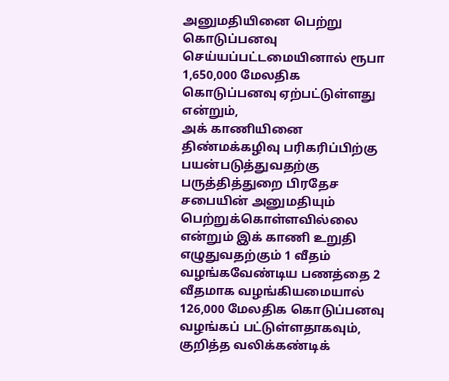அனுமதியினை பெற்று கொடுப்பனவு செய்யப்பட்டமையினால் ரூபா 1,650,000 மேலதிக கொடுப்பனவு ஏற்பட்டுள்ளது என்றும்,
அக் காணியினை திண்மக்கழிவு பரிகரிப்பிற்கு பயன்படுத்துவதற்கு பருத்தித்துறை பிரதேச சபையின் அனுமதியும் பெற்றுக்கொள்ளவில்லை என்றும் இக் காணி உறுதி எழுதுவதற்கும் 1 வீதம் வழங்கவேண்டிய பணத்தை 2 வீதமாக வழங்கியமையால்
126,000 மேலதிக கொடுப்பனவு வழங்கப் பட்டுள்ளதாகவும்,
குறித்த வலிக்கண்டிக்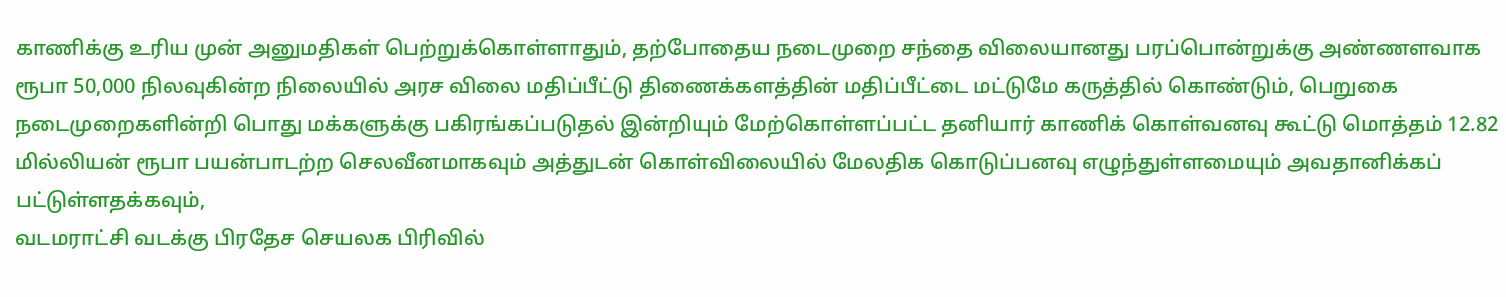காணிக்கு உரிய முன் அனுமதிகள் பெற்றுக்கொள்ளாதும், தற்போதைய நடைமுறை சந்தை விலையானது பரப்பொன்றுக்கு அண்ணளவாக ரூபா 50,000 நிலவுகின்ற நிலையில் அரச விலை மதிப்பீட்டு திணைக்களத்தின் மதிப்பீட்டை மட்டுமே கருத்தில் கொண்டும், பெறுகை நடைமுறைகளின்றி பொது மக்களுக்கு பகிரங்கப்படுதல் இன்றியும் மேற்கொள்ளப்பட்ட தனியார் காணிக் கொள்வனவு கூட்டு மொத்தம் 12.82 மில்லியன் ரூபா பயன்பாடற்ற செலவீனமாகவும் அத்துடன் கொள்விலையில் மேலதிக கொடுப்பனவு எழுந்துள்ளமையும் அவதானிக்கப் பட்டுள்ளதக்கவும்,
வடமராட்சி வடக்கு பிரதேச செயலக பிரிவில்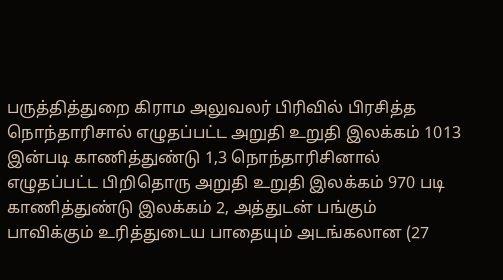பருத்தித்துறை கிராம அலுவலர் பிரிவில் பிரசித்த நொந்தாரிசால் எழுதப்பட்ட அறுதி உறுதி இலக்கம் 1013 இன்படி காணித்துண்டு 1,3 நொந்தாரிசினால் எழுதப்பட்ட பிறிதொரு அறுதி உறுதி இலக்கம் 970 படி காணித்துண்டு இலக்கம் 2, அத்துடன் பங்கும் பாவிக்கும் உரித்துடைய பாதையும் அடங்கலான (27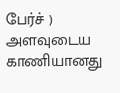பேர்ச் ) அளவுடைய காணியானது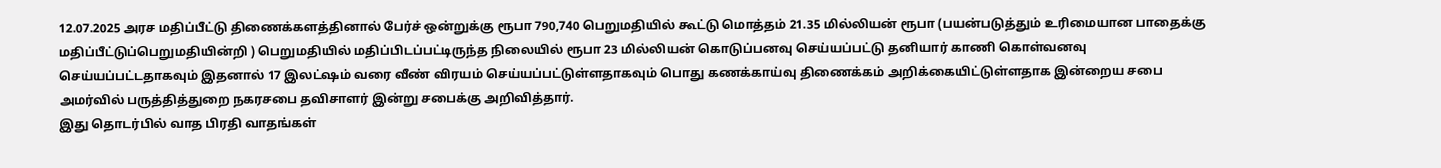12.07.2025 அரச மதிப்பீட்டு திணைக்களத்தினால் பேர்ச் ஒன்றுக்கு ரூபா 790,740 பெறுமதியில் கூட்டு மொத்தம் 21.35 மில்லியன் ரூபா (பயன்படுத்தும் உரிமையான பாதைக்கு மதிப்பீட்டுப்பெறுமதியின்றி ) பெறுமதியில் மதிப்பிடப்பட்டிருந்த நிலையில் ரூபா 23 மில்லியன் கொடுப்பனவு செய்யப்பட்டு தனியார் காணி கொள்வனவு செய்யப்பட்டதாகவும் இதனால் 17 இலட்ஷம் வரை வீண் விரயம் செய்யப்பட்டுள்ளதாகவும் பொது கணக்காய்வு திணைக்கம் அறிக்கையிட்டுள்ளதாக இன்றைய சபை அமர்வில் பருத்தித்துறை நகரசபை தவிசாளர் இன்று சபைக்கு அறிவித்தார்.
இது தொடர்பில் வாத பிரதி வாதங்கள்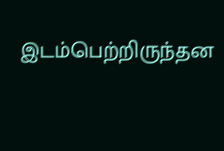இடம்பெற்றிருந்தன